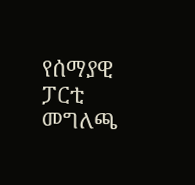የሰማያዊ ፓርቲ መግለጫ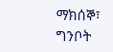ማክሰኞ፣ ግንቦት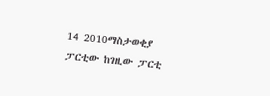14 2010ማስታወቂያ
ፓርቲው ከገዚው ፓርቲ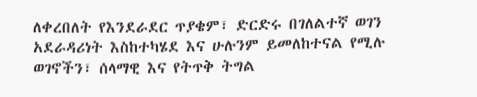ለቀረበለት የእንደራደር ጥያቄም፣ ድርድሩ በገለልተኛ ወገን አደራዳሪነት እስከተካሄደ እና ሁሉንም ይመለከተናል የሚሉ ወገኖችን፣ ሰላማዊ እና የትጥቅ ትግል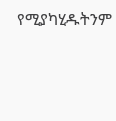የሚያካሂዱትንም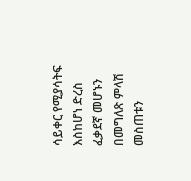ሳይቀር የሚያሳትፍ እስከሆነ ድረስ ፈቃደኛ መሆኑን በመግለጽ ምላሽ መስጠቱን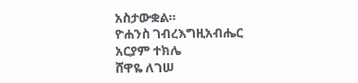አስታውቋል።
ዮሐንስ ገብረእግዚአብሔር
አርያም ተክሌ
ሸዋዬ ለገሠ